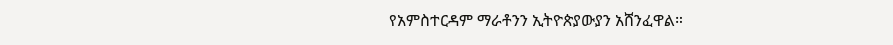የአምስተርዳም ማራቶንን ኢትዮጵያውያን አሸንፈዋል።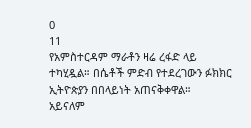0
11
የአምስተርዳም ማራቶን ዛሬ ረፋድ ላይ ተካሂዷል። በሴቶች ምድብ የተደረገውን ፉክክር ኢትዮጵያን በበላይነት አጠናቅቀዋል።
አይናለም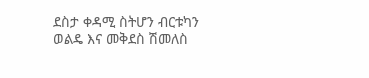ደስታ ቀዳሚ ስትሆን ብርቱካን ወልዴ እና መቅደስ ሽመለስ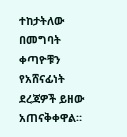ተከታትለው በመግባት ቀጣዮቹን የአሸናፊነት ደረጃዎች ይዘው አጠናቅቀዋል።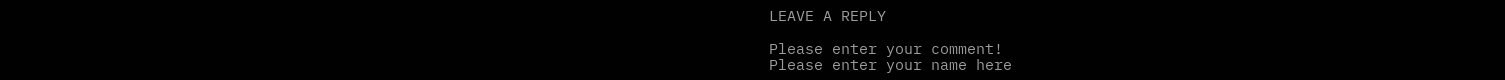LEAVE A REPLY

Please enter your comment!
Please enter your name here